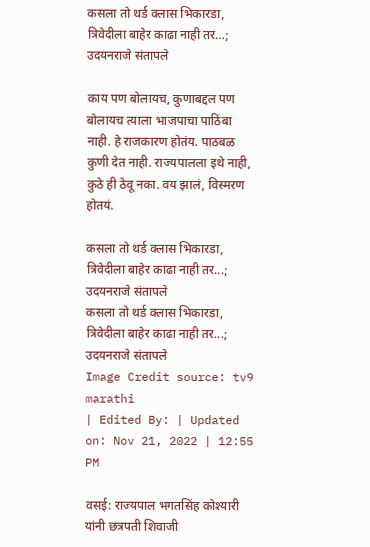कसला तो थर्ड क्लास भिकारडा, त्रिवेदीला बाहेर काढा नाही तर…; उदयनराजे संतापले

काय पण बोलायच, कुणाबद्दल पण बोलायच त्याला भाजपाचा पाठिंबा नाही. हे राजकारण होतंय. पाठबळ कुणी देत नाही. राज्यपालला इथे नाही, कुठे ही ठेवू नका. वय झालं, विस्मरण होतयं.

कसला तो थर्ड क्लास भिकारडा, त्रिवेदीला बाहेर काढा नाही तर...; उदयनराजे संतापले
कसला तो थर्ड क्लास भिकारडा, त्रिवेदीला बाहेर काढा नाही तर...; उदयनराजे संतापले
Image Credit source: tv9 marathi
| Edited By: | Updated on: Nov 21, 2022 | 12:55 PM

वसई: राज्यपाल भगतसिंह कोश्यारी यांनी छत्रपती शिवाजी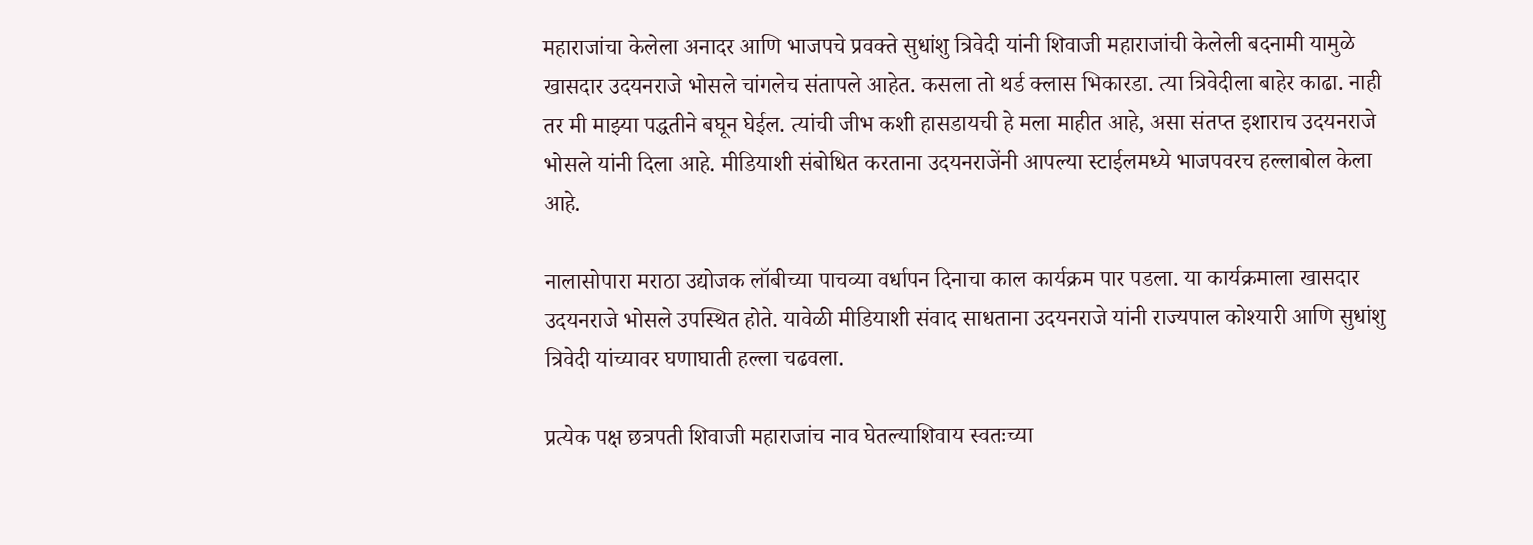महाराजांचा केलेला अनादर आणि भाजपचे प्रवक्ते सुधांशु त्रिवेदी यांनी शिवाजी महाराजांची केलेली बदनामी यामुळे खासदार उदयनराजे भोसले चांगलेच संतापले आहेत. कसला तो थर्ड क्लास भिकारडा. त्या त्रिवेदीला बाहेर काढा. नाही तर मी माझ्या पद्धतीने बघून घेईल. त्यांची जीभ कशी हासडायची हे मला माहीत आहे, असा संतप्त इशाराच उदयनराजे भोसले यांनी दिला आहे. मीडियाशी संबोधित करताना उदयनराजेंनी आपल्या स्टाईलमध्ये भाजपवरच हल्लाबोल केला आहे.

नालासोपारा मराठा उद्योजक लॉबीच्या पाचव्या वर्धापन दिनाचा काल कार्यक्रम पार पडला. या कार्यक्रमाला खासदार उदयनराजे भोसले उपस्थित होते. यावेळी मीडियाशी संवाद साधताना उदयनराजे यांनी राज्यपाल कोश्यारी आणि सुधांशु त्रिवेदी यांच्यावर घणाघाती हल्ला चढवला.

प्रत्येक पक्ष छत्रपती शिवाजी महाराजांच नाव घेतल्याशिवाय स्वतःच्या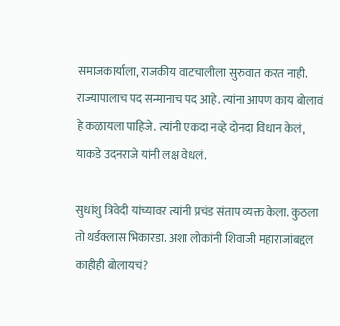समाजकार्याला, राजकीय वाटचालीला सुरुवात करत नाही. राज्यापालाच पद सन्मानाच पद आहे. त्यांना आपण काय बोलावं हे कळायला पाहिजे. त्यांनी एकदा नव्हे दोनदा विधान केलं, याकडे उदनराजे यांनी लक्ष वेधलं.

सुधांशु त्रिवेदी यांच्यावर त्यांनी प्रचंड संताप व्यक्त केला. कुठला तो थर्डक्लास भिकारडा. अशा लोकांनी शिवाजी महाराजांबद्दल काहीही बोलायचं?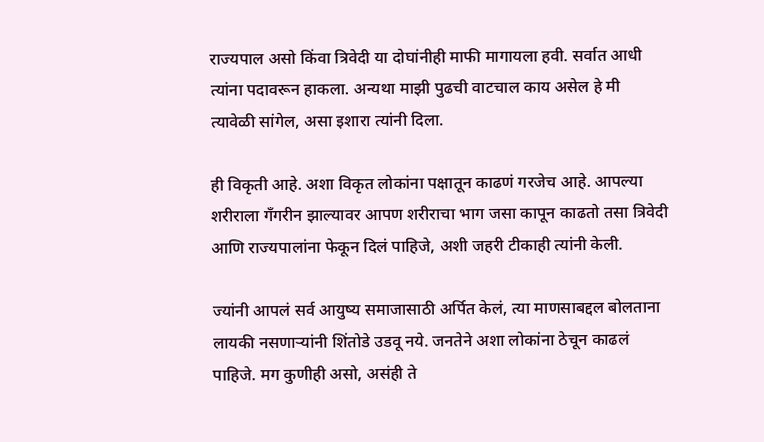राज्यपाल असो किंवा त्रिवेदी या दोघांनीही माफी मागायला हवी. सर्वात आधी त्यांना पदावरून हाकला. अन्यथा माझी पुढची वाटचाल काय असेल हे मी त्यावेळी सांगेल, असा इशारा त्यांनी दिला.

ही विकृती आहे. अशा विकृत लोकांना पक्षातून काढणं गरजेच आहे. आपल्या शरीराला गँगरीन झाल्यावर आपण शरीराचा भाग जसा कापून काढतो तसा त्रिवेदी आणि राज्यपालांना फेकून दिलं पाहिजे, अशी जहरी टीकाही त्यांनी केली.

ज्यांनी आपलं सर्व आयुष्य समाजासाठी अर्पित केलं, त्या माणसाबद्दल बोलताना लायकी नसणाऱ्यांनी शिंतोडे उडवू नये. जनतेने अशा लोकांना ठेचून काढलं पाहिजे. मग कुणीही असो, असंही ते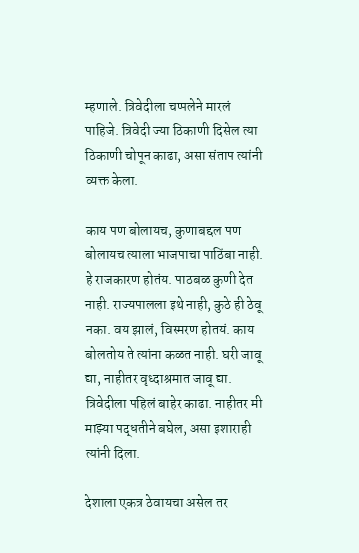म्हणाले. त्रिवेदीला चप्पलेने मारलं पाहिजे. त्रिवेदी ज्या ठिकाणी दिसेल त्या ठिकाणी चोपून काढा, असा संताप त्यांनी व्यक्त केला.

काय पण बोलायच, कुणाबद्दल पण बोलायच त्याला भाजपाचा पाठिंबा नाही. हे राजकारण होतंय. पाठबळ कुणी देत नाही. राज्यपालला इथे नाही, कुठे ही ठेवू नका. वय झालं, विस्मरण होतयं. काय बोलतोय ते त्यांना कळत नाही. घरी जावू द्या, नाहीतर वृध्दाश्रमात जावू द्या. त्रिवेदीला पहिलं बाहेर काढा. नाहीतर मी माझ्या पद्धतीने बघेल, असा इशाराही त्यांनी दिला.

देशाला एकत्र ठेवायचा असेल तर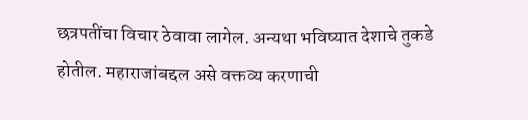छत्रपतींचा विचार ठेवावा लागेल. अन्यथा भविष्यात देशाचे तुकडे होतील. महाराजांबद्दल असे वक्तव्य करणाची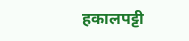हकालपट्टी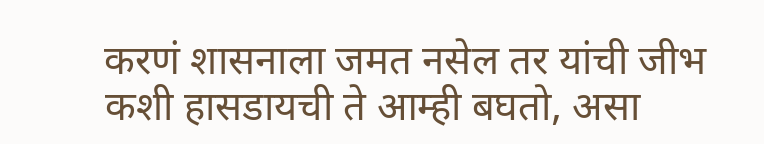करणं शासनाला जमत नसेल तर यांची जीभ कशी हासडायची ते आम्ही बघतो, असा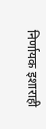निर्णायक इशाराही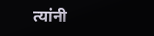त्यांनी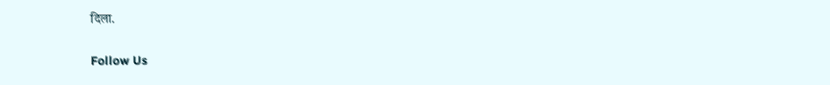दिला.

Follow Us